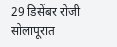29 डिसेंबर रोजी सोलापूरात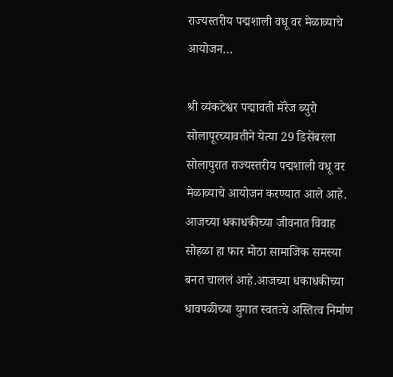राज्यस्तरीय पद्मशाली वधू वर मेळाव्याचे आयोजन…

श्री व्यंकटेश्वर पद्मावती मॅरेज ब्युरो सोलापूरच्यावतीने येत्या 29 डिसेंबरला सोलापुरात राज्यस्तरीय पद्मशाली वधू वर मेळाव्याचे आयोजन करण्यात आले आहे.
आजच्या धकाधकीच्या जीवनात विवाह सोहळा हा फार मोठा सामाजिक समस्या बनत चाललं आहे.आजच्या धकाधकीच्या धावपळीच्या युगात स्वतःचे अस्तित्व निर्माण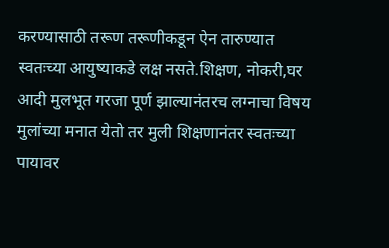करण्यासाठी तरूण तरूणीकडून ऐन तारुण्यात स्वतःच्या आयुष्याकडे लक्ष नसते.शिक्षण, नोकरी,घर आदी मुलभूत गरजा पूर्ण झाल्यानंतरच लग्नाचा विषय मुलांच्या मनात येतो तर मुली शिक्षणानंतर स्वतःच्या पायावर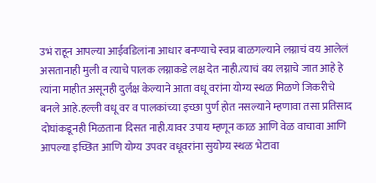उभं राहून आपल्या आईवडिलांना आधार बनण्याचे स्वप्न बाळगल्याने लग्नाचं वय आलेलं असतानाही मुली व त्याचे पालक लग्नाकडे लक्ष देत नाही.त्याचं वय लग्नाचे जात आहे हे त्यांना माहीत असूनही दुर्लक्ष केल्याने आता वधू वरांना योग्य स्थळ मिळणे जिकरीचे बनले आहे.हल्ली वधू वर व पालकांच्या इच्छा पुर्ण होत नसल्याने म्हणावा तसा प्रतिसाद दोघांकडूनही मिळताना दिसत नाही.यावर उपाय म्हणून काळ आणि वेळ वाचावा आणि आपल्या इच्छित आणि योग्य उपवर वधूवरांना सुयोग्य स्थळ भेटावा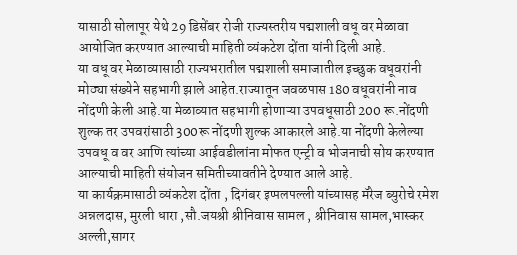यासाठी सोलापूर येथे 29 डिसेंबर रोजी राज्यस्तरीय पद्मशाली वधू वर मेळावा आयोजित करण्यात आल्याची माहिती व्यंकटेश दोंता यांनी दिली आहे.
या वधू वर मेळाव्यासाठी राज्यभरातील पद्मशाली समाजातील इच्छुक वधूवरांनी मोठ्या संख्येने सहभागी झाले आहेत.राज्यातून जवळपास 180 वधूवरांनी नाव नोंदणी केली आहे.या मेळाव्यात सहभागी होणाऱ्या उपवधूसाठी 200 रू.नोंदणी शुल्क तर उपवरांसाठी 300रू नोंदणी शुल्क आकारले आहे.या नोंदणी केलेल्या उपवधू व वर आणि त्यांच्या आईवडीलांना मोफत एन्ट्री व भोजनाची सोय करण्यात आल्याची माहिती संयोजन समितीच्यावतीने देण्यात आले आहे.
या कार्यक्रमासाठी व्यंकटेश दोंता , दिगंबर इप्पलपल्ली यांच्यासह मॅरेज ब्युरोचे रमेश अन्नलदास, मुरली धारा ,सौ.जयश्री श्रीनिवास सामल , श्रीनिवास सामल,भास्कर अल्ली,सागर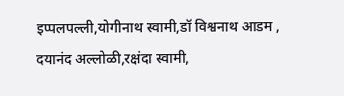इप्पलपल्ली,योगीनाथ स्वामी,डॉ विश्वनाथ आडम , दयानंद अल्लोळी,रक्षंदा स्वामी,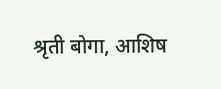श्रृती बोगा, आशिष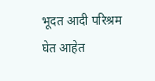भूदत आदी परिश्रम घेत आहेत